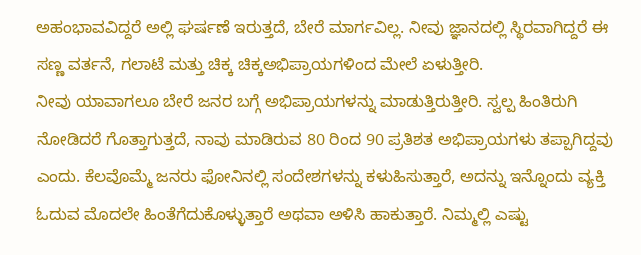ಅಹಂಭಾವವಿದ್ದರೆ ಅಲ್ಲಿ ಘರ್ಷಣೆ ಇರುತ್ತದೆ, ಬೇರೆ ಮಾರ್ಗವಿಲ್ಲ. ನೀವು ಜ್ಞಾನದಲ್ಲಿ ಸ್ಥಿರವಾಗಿದ್ದರೆ ಈ ಸಣ್ಣ ವರ್ತನೆ, ಗಲಾಟೆ ಮತ್ತು ಚಿಕ್ಕ ಚಿಕ್ಕಅಭಿಪ್ರಾಯಗಳಿಂದ ಮೇಲೆ ಏಳುತ್ತೀರಿ.
ನೀವು ಯಾವಾಗಲೂ ಬೇರೆ ಜನರ ಬಗ್ಗೆ ಅಭಿಪ್ರಾಯಗಳನ್ನು ಮಾಡುತ್ತಿರುತ್ತೀರಿ. ಸ್ವಲ್ಪ ಹಿಂತಿರುಗಿ ನೋಡಿದರೆ ಗೊತ್ತಾಗುತ್ತದೆ, ನಾವು ಮಾಡಿರುವ 80 ರಿಂದ 90 ಪ್ರತಿಶತ ಅಭಿಪ್ರಾಯಗಳು ತಪ್ಪಾಗಿದ್ದವು ಎಂದು. ಕೆಲವೊಮ್ಮೆ ಜನರು ಫೋನಿನಲ್ಲಿ ಸಂದೇಶಗಳನ್ನು ಕಳುಹಿಸುತ್ತಾರೆ, ಅದನ್ನು ಇನ್ನೊಂದು ವ್ಯಕ್ತಿ ಓದುವ ಮೊದಲೇ ಹಿಂತೆಗೆದುಕೊಳ್ಳುತ್ತಾರೆ ಅಥವಾ ಅಳಿಸಿ ಹಾಕುತ್ತಾರೆ. ನಿಮ್ಮಲ್ಲಿ ಎಷ್ಟು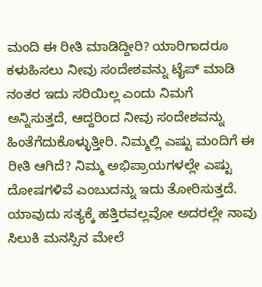ಮಂದಿ ಈ ರೀತಿ ಮಾಡಿದ್ದೀರಿ? ಯಾರಿಗಾದರೂ ಕಳುಹಿಸಲು ನೀವು ಸಂದೇಶವನ್ನು ಟೈಪ್ ಮಾಡಿ ನಂತರ ಇದು ಸರಿಯಿಲ್ಲ ಎಂದು ನಿಮಗೆ ಅನ್ನಿಸುತ್ತದೆ, ಆದ್ದರಿಂದ ನೀವು ಸಂದೇಶವನ್ನು ಹಿಂತೆಗೆದುಕೊಳ್ಳುತ್ತೀರಿ. ನಿಮ್ಮಲ್ಲಿ ಎಷ್ಟು ಮಂದಿಗೆ ಈ ರೀತಿ ಆಗಿದೆ? ನಿಮ್ಮ ಅಭಿಪ್ರಾಯಗಳಲ್ಲೇ ಎಷ್ಟು ದೋಷಗಳಿವೆ ಎಂಬುದನ್ನು ಇದು ತೋರಿಸುತ್ತದೆ.
ಯಾವುದು ಸತ್ಯಕ್ಕೆ ಹತ್ತಿರವಲ್ಲವೋ ಅದರಲ್ಲೇ ನಾವು ಸಿಲುಕಿ ಮನಸ್ಸಿನ ಮೇಲೆ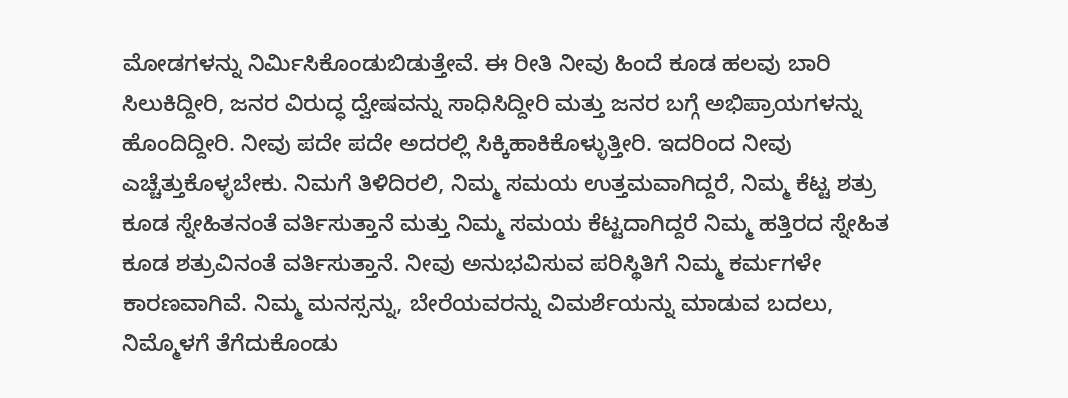ಮೋಡಗಳನ್ನು ನಿರ್ಮಿಸಿಕೊಂಡುಬಿಡುತ್ತೇವೆ. ಈ ರೀತಿ ನೀವು ಹಿಂದೆ ಕೂಡ ಹಲವು ಬಾರಿ ಸಿಲುಕಿದ್ದೀರಿ, ಜನರ ವಿರುದ್ಧ ದ್ವೇಷವನ್ನು ಸಾಧಿಸಿದ್ದೀರಿ ಮತ್ತು ಜನರ ಬಗ್ಗೆ ಅಭಿಪ್ರಾಯಗಳನ್ನು ಹೊಂದಿದ್ದೀರಿ. ನೀವು ಪದೇ ಪದೇ ಅದರಲ್ಲಿ ಸಿಕ್ಕಿಹಾಕಿಕೊಳ್ಳುತ್ತೀರಿ. ಇದರಿಂದ ನೀವು ಎಚ್ಚೆತ್ತುಕೊಳ್ಳಬೇಕು. ನಿಮಗೆ ತಿಳಿದಿರಲಿ, ನಿಮ್ಮ ಸಮಯ ಉತ್ತಮವಾಗಿದ್ದರೆ, ನಿಮ್ಮ ಕೆಟ್ಟ ಶತ್ರು ಕೂಡ ಸ್ನೇಹಿತನಂತೆ ವರ್ತಿಸುತ್ತಾನೆ ಮತ್ತು ನಿಮ್ಮ ಸಮಯ ಕೆಟ್ಟದಾಗಿದ್ದರೆ ನಿಮ್ಮ ಹತ್ತಿರದ ಸ್ನೇಹಿತ ಕೂಡ ಶತ್ರುವಿನಂತೆ ವರ್ತಿಸುತ್ತಾನೆ. ನೀವು ಅನುಭವಿಸುವ ಪರಿಸ್ಥಿತಿಗೆ ನಿಮ್ಮ ಕರ್ಮಗಳೇ ಕಾರಣವಾಗಿವೆ. ನಿಮ್ಮ ಮನಸ್ಸನ್ನು, ಬೇರೆಯವರನ್ನು ವಿಮರ್ಶೆಯನ್ನು ಮಾಡುವ ಬದಲು, ನಿಮ್ಮೊಳಗೆ ತೆಗೆದುಕೊಂಡು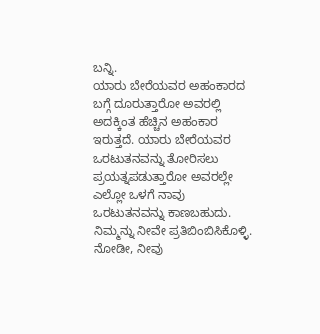ಬನ್ನಿ.
ಯಾರು ಬೇರೆಯವರ ಅಹಂಕಾರದ ಬಗ್ಗೆ ದೂರುತ್ತಾರೋ ಅವರಲ್ಲಿ ಅದಕ್ಕಿಂತ ಹೆಚ್ಚಿನ ಅಹಂಕಾರ ಇರುತ್ತದೆ. ಯಾರು ಬೇರೆಯವರ ಒರಟುತನವನ್ನು ತೋರಿಸಲು ಪ್ರಯತ್ನಪಡುತ್ತಾರೋ ಅವರಲ್ಲೇ ಎಲ್ಲೋ ಒಳಗೆ ನಾವು ಒರಟುತನವನ್ನು ಕಾಣಬಹುದು. ನಿಮ್ಮನ್ನು ನೀವೇ ಪ್ರತಿಬಿಂಬಿಸಿಕೊಳ್ಳಿ. ನೋಡೀ, ನೀವು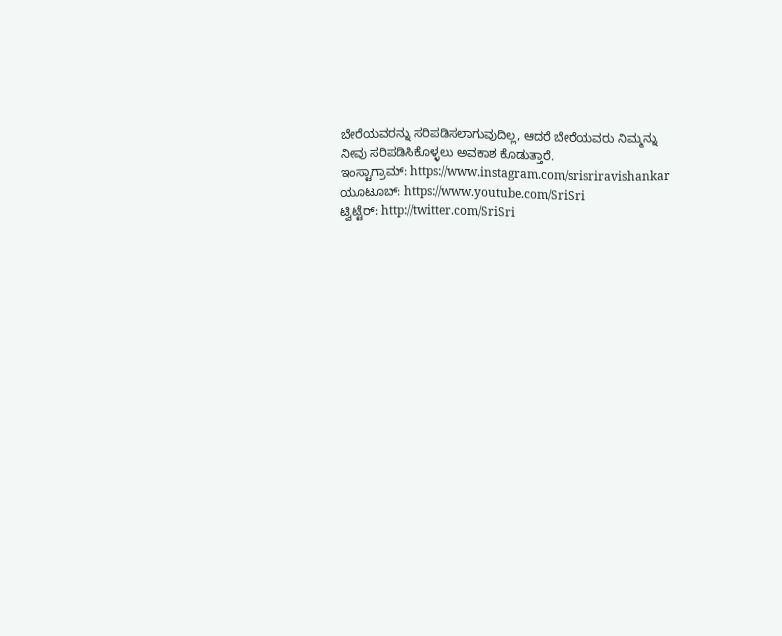ಬೇರೆಯವರನ್ನು ಸರಿಪಡಿಸಲಾಗುವುದಿಲ್ಲ, ಆದರೆ ಬೇರೆಯವರು ನಿಮ್ಮನ್ನು ನೀವು ಸರಿಪಡಿಸಿಕೊಳ್ಳಲು ಅವಕಾಶ ಕೊಡುತ್ತಾರೆ.
ಇಂಸ್ಟಾಗ್ರಾಮ್: https://www.instagram.com/srisriravishankar
ಯೂಟೂಬ್: https://www.youtube.com/SriSri
ಟ್ವಿಟ್ಟೆರ್: http://twitter.com/SriSri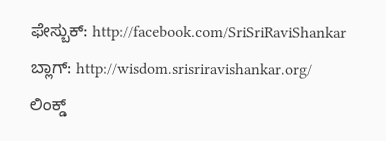ಫೇಸ್ಬುಕ್: http://facebook.com/SriSriRaviShankar
ಬ್ಲಾಗ್: http://wisdom.srisriravishankar.org/
ಲಿಂಕ್ಡ್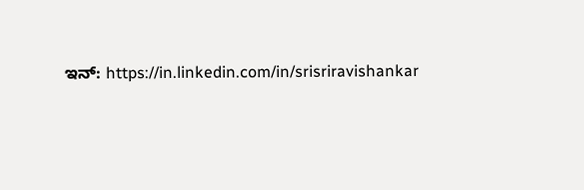ಇನ್: https://in.linkedin.com/in/srisriravishankar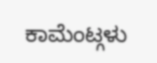ಕಾಮೆಂಟ್ಗಳು